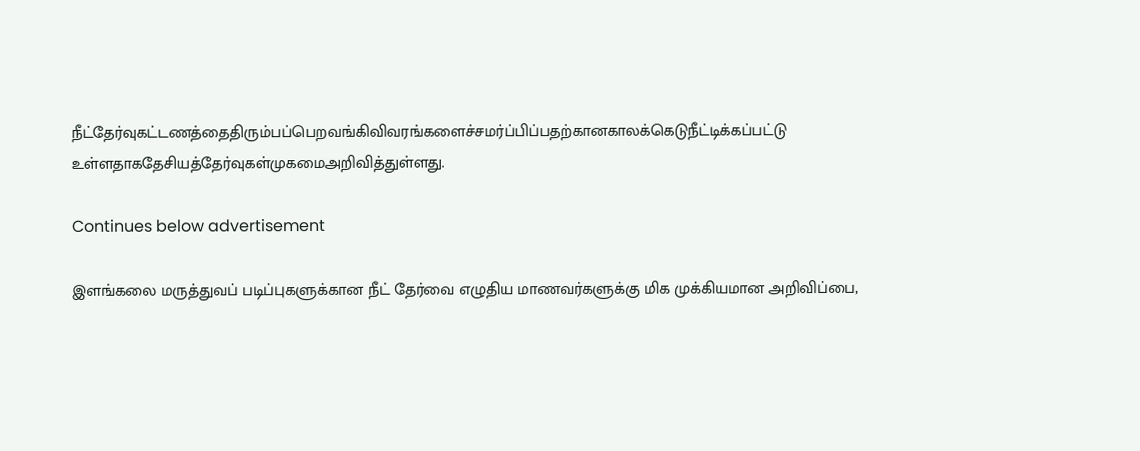நீட்தேர்வுகட்டணத்தைதிரும்பப்பெறவங்கிவிவரங்களைச்சமர்ப்பிப்பதற்கானகாலக்கெடுநீட்டிக்கப்பட்டு உள்ளதாகதேசியத்தேர்வுகள்முகமைஅறிவித்துள்ளது.

Continues below advertisement

இளங்கலை மருத்துவப் படிப்புகளுக்கான நீட் தேர்வை எழுதிய மாணவர்களுக்கு மிக முக்கியமான அறிவிப்பை,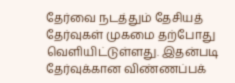தேர்வை நடத்தும் தேசியத் தேர்வுகள் முகமை தற்போது வெளியிட்டுள்ளது. இதன்படி தேர்வுக்கான விண்ணப்பக்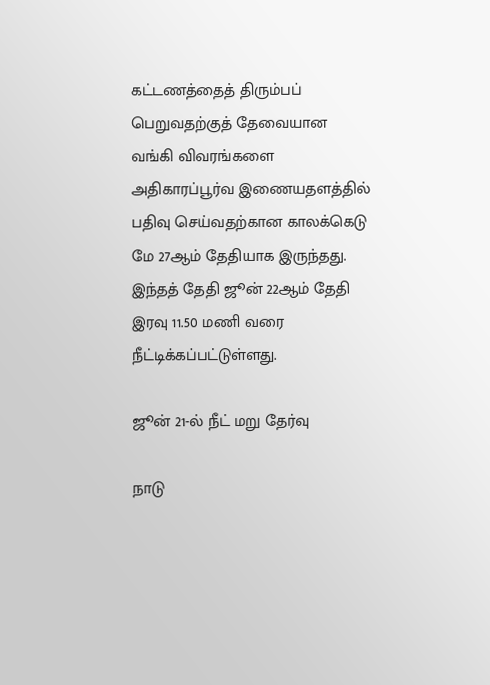கட்டணத்தைத் திரும்பப் பெறுவதற்குத் தேவையான வங்கி விவரங்களை அதிகாரப்பூர்வ இணையதளத்தில் பதிவு செய்வதற்கான காலக்கெடு மே 27ஆம் தேதியாக இருந்தது. இந்தத் தேதி ஜூன் 22ஆம் தேதி இரவு 11.50 மணி வரை நீட்டிக்கப்பட்டுள்ளது.

ஜூன் 21-ல் நீட் மறு தேர்வு

நாடு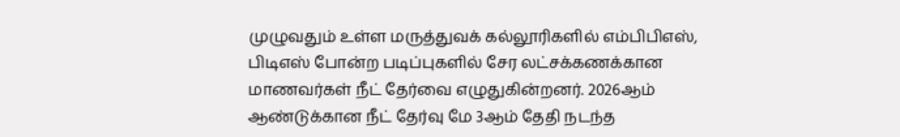முழுவதும் உள்ள மருத்துவக் கல்லூரிகளில் எம்பிபிஎஸ், பிடிஎஸ் போன்ற படிப்புகளில் சேர லட்சக்கணக்கான மாணவர்கள் நீட் தேர்வை எழுதுகின்றனர். 2026ஆம் ஆண்டுக்கான நீட் தேர்வு மே 3ஆம் தேதி நடந்த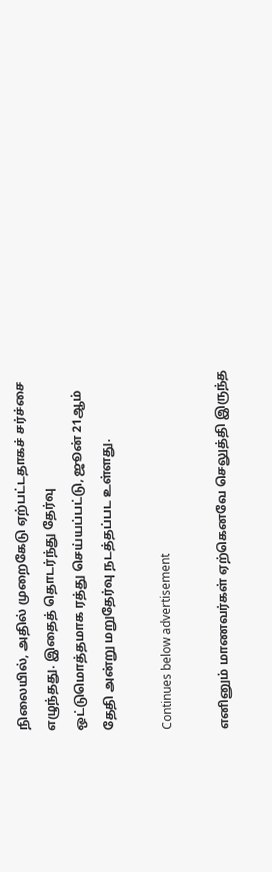நிலையில், அதில் முறைகேடு ஏற்பட்டதாகச் சர்ச்சை எழுந்தது. இதைத் தொடர்ந்து தேர்வு ஒட்டுமொத்தமாக ரத்து செய்யப்பட்டு, ஜூன் 21ஆம் தேதி அன்று மறுதேர்வு நடத்தப்பட உள்ளது.

Continues below advertisement

எனினும் மாணவர்கள் ஏற்கெனவே செலுத்தி இருந்த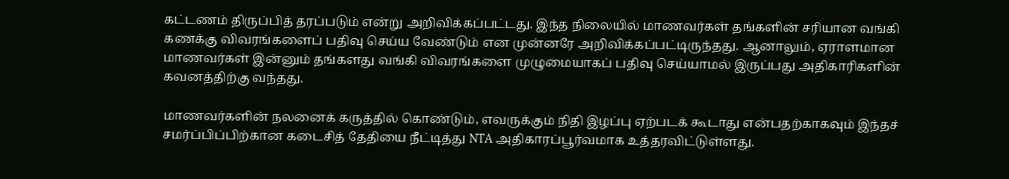கட்டணம் திருப்பித் தரப்படும் என்று அறிவிக்கப்பட்டது. இந்த நிலையில் மாணவர்கள் தங்களின் சரியான வங்கி கணக்கு விவரங்களைப் பதிவு செய்ய வேண்டும் என முன்னரே அறிவிக்கப்பட்டிருந்தது. ஆனாலும், ஏராளமான மாணவர்கள் இன்னும் தங்களது வங்கி விவரங்களை முழுமையாகப் பதிவு செய்யாமல் இருப்பது அதிகாரிகளின் கவனத்திற்கு வந்தது.

மாணவர்களின் நலனைக் கருத்தில் கொண்டும், எவருக்கும் நிதி இழப்பு ஏற்படக் கூடாது என்பதற்காகவும் இந்தச் சமர்ப்பிப்பிற்கான கடைசித் தேதியை நீட்டித்து NTA அதிகாரப்பூர்வமாக உத்தரவிட்டுள்ளது.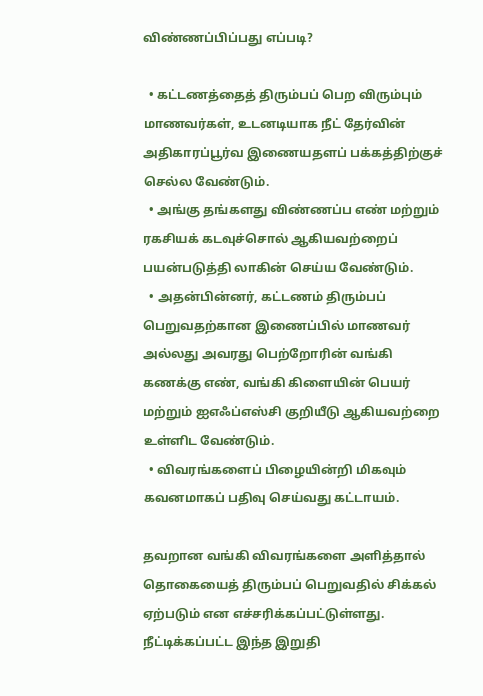விண்ணப்பிப்பது எப்படி?

  • கட்டணத்தைத் திரும்பப் பெற விரும்பும் மாணவர்கள், உடனடியாக நீட் தேர்வின் அதிகாரப்பூர்வ இணையதளப் பக்கத்திற்குச் செல்ல வேண்டும்.
  • அங்கு தங்களது விண்ணப்ப எண் மற்றும் ரகசியக் கடவுச்சொல் ஆகியவற்றைப் பயன்படுத்தி லாகின் செய்ய வேண்டும்.
  • அதன்பின்னர், கட்டணம் திரும்பப் பெறுவதற்கான இணைப்பில் மாணவர் அல்லது அவரது பெற்றோரின் வங்கி கணக்கு எண், வங்கி கிளையின் பெயர் மற்றும் ஐஎஃப்எஸ்சி குறியீடு ஆகியவற்றை உள்ளிட வேண்டும்.
  • விவரங்களைப் பிழையின்றி மிகவும் கவனமாகப் பதிவு செய்வது கட்டாயம்.

தவறான வங்கி விவரங்களை அளித்தால் தொகையைத் திரும்பப் பெறுவதில் சிக்கல் ஏற்படும் என எச்சரிக்கப்பட்டுள்ளது. நீட்டிக்கப்பட்ட இந்த இறுதி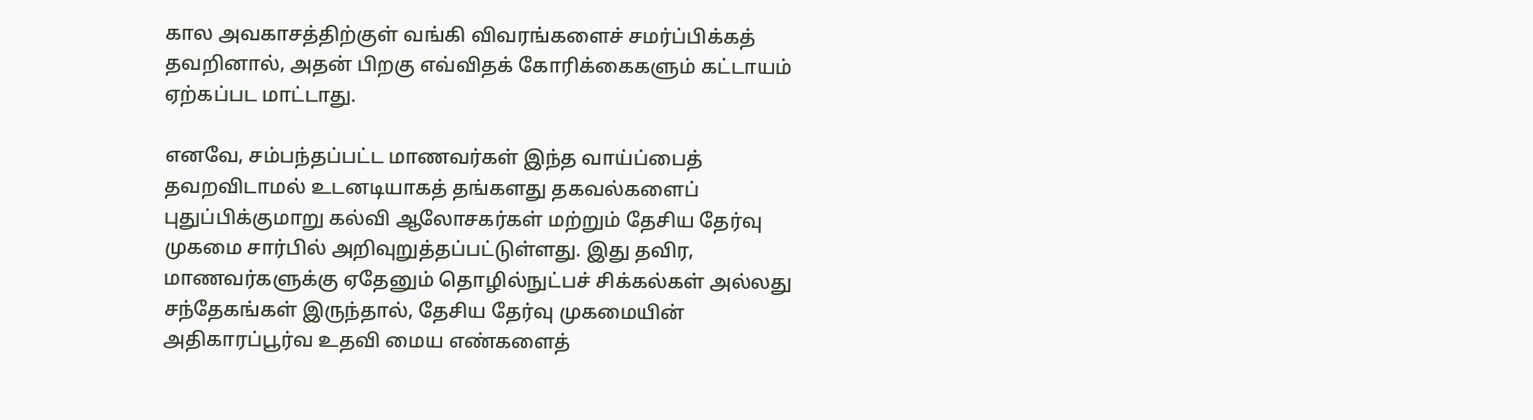கால அவகாசத்திற்குள் வங்கி விவரங்களைச் சமர்ப்பிக்கத் தவறினால், அதன் பிறகு எவ்விதக் கோரிக்கைகளும் கட்டாயம் ஏற்கப்பட மாட்டாது.

எனவே, சம்பந்தப்பட்ட மாணவர்கள் இந்த வாய்ப்பைத் தவறவிடாமல் உடனடியாகத் தங்களது தகவல்களைப் புதுப்பிக்குமாறு கல்வி ஆலோசகர்கள் மற்றும் தேசிய தேர்வு முகமை சார்பில் அறிவுறுத்தப்பட்டுள்ளது. இது தவிர, மாணவர்களுக்கு ஏதேனும் தொழில்நுட்பச் சிக்கல்கள் அல்லது சந்தேகங்கள் இருந்தால், தேசிய தேர்வு முகமையின் அதிகாரப்பூர்வ உதவி மைய எண்களைத்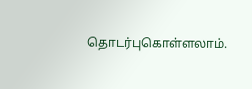தொடர்புகொள்ளலாம்.